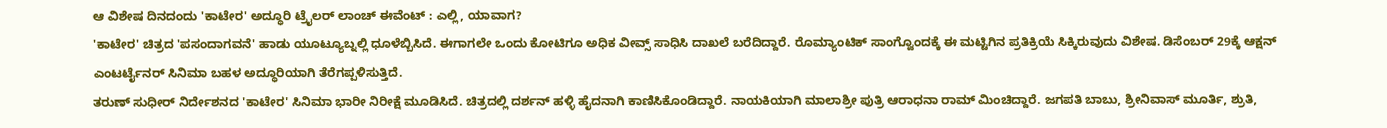ಆ ವಿಶೇಷ ದಿನದಂದು 'ಕಾಟೇರ' ಅದ್ಧೂರಿ ಟ್ರೈಲರ್ ಲಾಂಚ್ ಈವೆಂಟ್ : ಎಲ್ಲಿ, ಯಾವಾಗ?
'ಕಾಟೇರ' ಚಿತ್ರದ 'ಪಸಂದಾಗವನೆ' ಹಾಡು ಯೂಟ್ಯೂಬ್ನಲ್ಲಿ ಧೂಳೆಬ್ಬಿಸಿದೆ. ಈಗಾಗಲೇ ಒಂದು ಕೋಟಿಗೂ ಅಧಿಕ ವೀವ್ಸ್ ಸಾಧಿಸಿ ದಾಖಲೆ ಬರೆದಿದ್ದಾರೆ. ರೊಮ್ಯಾಂಟಿಕ್ ಸಾಂಗ್ವೊಂದಕ್ಕೆ ಈ ಮಟ್ಟಿಗಿನ ಪ್ರತಿಕ್ರಿಯೆ ಸಿಕ್ಕಿರುವುದು ವಿಶೇಷ. ಡಿಸೆಂಬರ್ 29ಕ್ಕೆ ಆಕ್ಷನ್ ಎಂಟರ್ಟೈನರ್ ಸಿನಿಮಾ ಬಹಳ ಅದ್ಧೂರಿಯಾಗಿ ತೆರೆಗಪ್ಪಳಿಸುತ್ತಿದೆ.
ತರುಣ್ ಸುಧೀರ್ ನಿರ್ದೇಶನದ 'ಕಾಟೇರ' ಸಿನಿಮಾ ಭಾರೀ ನಿರೀಕ್ಷೆ ಮೂಡಿಸಿದೆ. ಚಿತ್ರದಲ್ಲಿ ದರ್ಶನ್ ಹಳ್ಳಿ ಹೈದನಾಗಿ ಕಾಣಿಸಿಕೊಂಡಿದ್ದಾರೆ. ನಾಯಕಿಯಾಗಿ ಮಾಲಾಶ್ರೀ ಪುತ್ರಿ ಆರಾಧನಾ ರಾಮ್ ಮಿಂಚಿದ್ದಾರೆ. ಜಗಪತಿ ಬಾಬು, ಶ್ರೀನಿವಾಸ್ ಮೂರ್ತಿ, ಶ್ರುತಿ,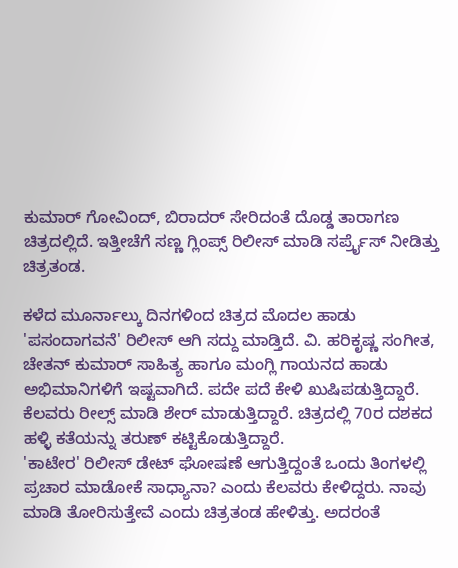ಕುಮಾರ್ ಗೋವಿಂದ್, ಬಿರಾದರ್ ಸೇರಿದಂತೆ ದೊಡ್ಡ ತಾರಾಗಣ ಚಿತ್ರದಲ್ಲಿದೆ. ಇತ್ತೀಚೆಗೆ ಸಣ್ಣ ಗ್ಲಿಂಪ್ಸ್ ರಿಲೀಸ್ ಮಾಡಿ ಸರ್ಪ್ರೈಸ್ ನೀಡಿತ್ತು ಚಿತ್ರತಂಡ.

ಕಳೆದ ಮೂರ್ನಾಲ್ಕು ದಿನಗಳಿಂದ ಚಿತ್ರದ ಮೊದಲ ಹಾಡು 'ಪಸಂದಾಗವನೆ' ರಿಲೀಸ್ ಆಗಿ ಸದ್ದು ಮಾಡ್ತಿದೆ. ವಿ. ಹರಿಕೃಷ್ಣ ಸಂಗೀತ, ಚೇತನ್ ಕುಮಾರ್ ಸಾಹಿತ್ಯ ಹಾಗೂ ಮಂಗ್ಲಿ ಗಾಯನದ ಹಾಡು ಅಭಿಮಾನಿಗಳಿಗೆ ಇಷ್ಟವಾಗಿದೆ. ಪದೇ ಪದೆ ಕೇಳಿ ಖುಷಿಪಡುತ್ತಿದ್ದಾರೆ. ಕೆಲವರು ರೀಲ್ಸ್ ಮಾಡಿ ಶೇರ್ ಮಾಡುತ್ತಿದ್ದಾರೆ. ಚಿತ್ರದಲ್ಲಿ 70ರ ದಶಕದ ಹಳ್ಳಿ ಕತೆಯನ್ನು ತರುಣ್ ಕಟ್ಟಿಕೊಡುತ್ತಿದ್ದಾರೆ.
'ಕಾಟೇರ' ರಿಲೀಸ್ ಡೇಟ್ ಘೋಷಣೆ ಆಗುತ್ತಿದ್ದಂತೆ ಒಂದು ತಿಂಗಳಲ್ಲಿ ಪ್ರಚಾರ ಮಾಡೋಕೆ ಸಾಧ್ಯಾನಾ? ಎಂದು ಕೆಲವರು ಕೇಳಿದ್ದರು. ನಾವು ಮಾಡಿ ತೋರಿಸುತ್ತೇವೆ ಎಂದು ಚಿತ್ರತಂಡ ಹೇಳಿತ್ತು. ಅದರಂತೆ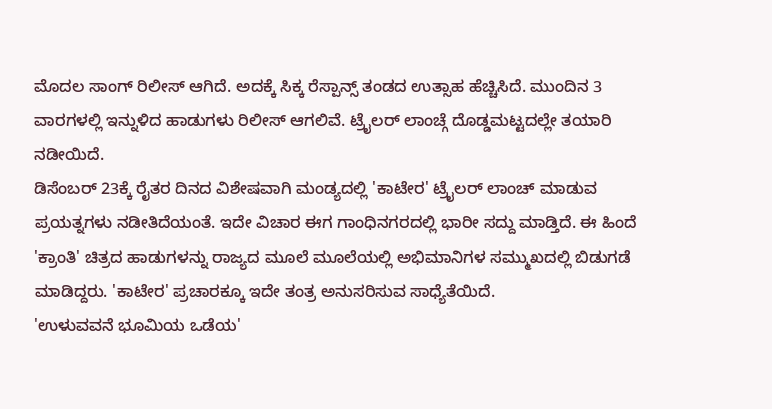ಮೊದಲ ಸಾಂಗ್ ರಿಲೀಸ್ ಆಗಿದೆ. ಅದಕ್ಕೆ ಸಿಕ್ಕ ರೆಸ್ಪಾನ್ಸ್ ತಂಡದ ಉತ್ಸಾಹ ಹೆಚ್ಚಿಸಿದೆ. ಮುಂದಿನ 3 ವಾರಗಳಲ್ಲಿ ಇನ್ನುಳಿದ ಹಾಡುಗಳು ರಿಲೀಸ್ ಆಗಲಿವೆ. ಟ್ರೈಲರ್ ಲಾಂಚ್ಗೆ ದೊಡ್ಡಮಟ್ಟದಲ್ಲೇ ತಯಾರಿ ನಡೀಯಿದೆ.
ಡಿಸೆಂಬರ್ 23ಕ್ಕೆ ರೈತರ ದಿನದ ವಿಶೇಷವಾಗಿ ಮಂಡ್ಯದಲ್ಲಿ 'ಕಾಟೇರ' ಟ್ರೈಲರ್ ಲಾಂಚ್ ಮಾಡುವ ಪ್ರಯತ್ನಗಳು ನಡೀತಿದೆಯಂತೆ. ಇದೇ ವಿಚಾರ ಈಗ ಗಾಂಧಿನಗರದಲ್ಲಿ ಭಾರೀ ಸದ್ದು ಮಾಡ್ತಿದೆ. ಈ ಹಿಂದೆ 'ಕ್ರಾಂತಿ' ಚಿತ್ರದ ಹಾಡುಗಳನ್ನು ರಾಜ್ಯದ ಮೂಲೆ ಮೂಲೆಯಲ್ಲಿ ಅಭಿಮಾನಿಗಳ ಸಮ್ಮುಖದಲ್ಲಿ ಬಿಡುಗಡೆ ಮಾಡಿದ್ದರು. 'ಕಾಟೇರ' ಪ್ರಚಾರಕ್ಕೂ ಇದೇ ತಂತ್ರ ಅನುಸರಿಸುವ ಸಾಧ್ಯೆತೆಯಿದೆ.
'ಉಳುವವನೆ ಭೂಮಿಯ ಒಡೆಯ'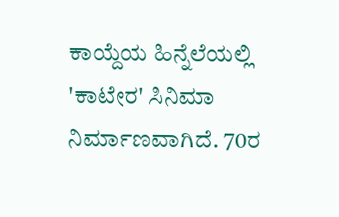ಕಾಯ್ದೆಯ ಹಿನ್ನೆಲೆಯಲ್ಲಿ 'ಕಾಟೇರ' ಸಿನಿಮಾ ನಿರ್ಮಾಣವಾಗಿದೆ. 70ರ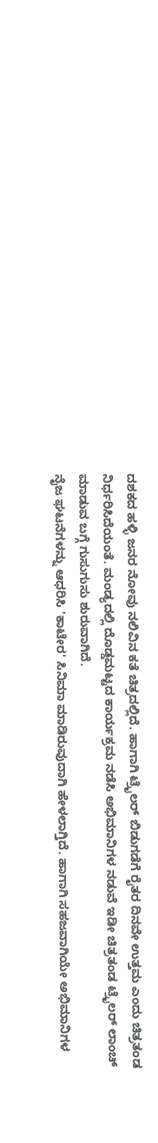ದಶಕದ ಹಳ್ಳಿ ಜನರ ನೋವು ನಲಿವಿನ ಕತೆ ಚಿತ್ರದಲ್ಲಿದೆ. ಹಾಗಾಗಿ ಟ್ರೈಲರ್ ಬಿಡುಗಡೆಗೆ ರೈತರ ದಿನವೇ ಉತ್ತಮ ಎಂದು ಚಿತ್ರತಂಡ ನಿರ್ಧರಿಸಿದೆಯಂತೆ. ಮಂಡ್ಯದಲ್ಲಿ ದೊಡ್ಡಮಟ್ಟದ ಕಾರ್ಯಕ್ರಮ ನಡೆಸಿ ಅಭಿಮಾನಿಗಳ ನಡುವೆ ಇಡೀ ಚಿತ್ರತಂಡ ಟ್ರೈಲರ್ ಲಾಂಚ್ ಮಾಡುವ ಬಗ್ಗೆ ಗುಸುಗುಸು ಶುರುವಾಗಿದೆ.
ನೈಜ ಘಟನೆಗಳನ್ನು ಆಧರಿಸಿ 'ಕಾಟೇರ' ಸಿನಿಮಾ ಮಾಡಿರುವುದಾಗಿ ಹೇಳಲಾಗ್ತಿದೆ. ಹಾಗಾಗಿ ಸಹಜವಾಗಿಯೇ ಅಭಿಮಾನಿಗಳ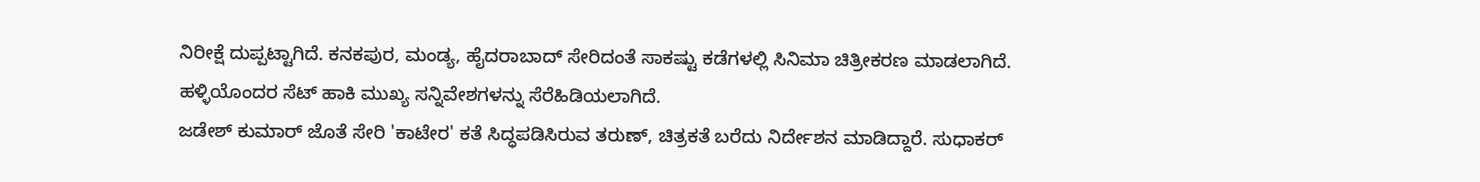ನಿರೀಕ್ಷೆ ದುಪ್ಪಟ್ಟಾಗಿದೆ. ಕನಕಪುರ, ಮಂಡ್ಯ, ಹೈದರಾಬಾದ್ ಸೇರಿದಂತೆ ಸಾಕಷ್ಟು ಕಡೆಗಳಲ್ಲಿ ಸಿನಿಮಾ ಚಿತ್ರೀಕರಣ ಮಾಡಲಾಗಿದೆ. ಹಳ್ಳಿಯೊಂದರ ಸೆಟ್ ಹಾಕಿ ಮುಖ್ಯ ಸನ್ನಿವೇಶಗಳನ್ನು ಸೆರೆಹಿಡಿಯಲಾಗಿದೆ.
ಜಡೇಶ್ ಕುಮಾರ್ ಜೊತೆ ಸೇರಿ 'ಕಾಟೇರ' ಕತೆ ಸಿದ್ಧಪಡಿಸಿರುವ ತರುಣ್, ಚಿತ್ರಕತೆ ಬರೆದು ನಿರ್ದೇಶನ ಮಾಡಿದ್ದಾರೆ. ಸುಧಾಕರ್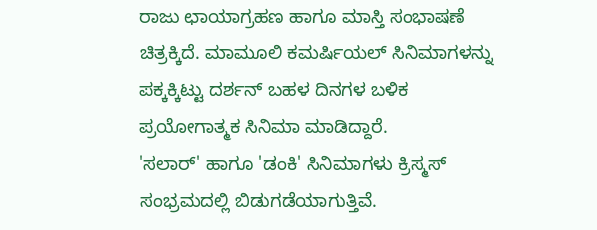ರಾಜು ಛಾಯಾಗ್ರಹಣ ಹಾಗೂ ಮಾಸ್ತಿ ಸಂಭಾಷಣೆ ಚಿತ್ರಕ್ಕಿದೆ. ಮಾಮೂಲಿ ಕಮರ್ಷಿಯಲ್ ಸಿನಿಮಾಗಳನ್ನು ಪಕ್ಕಕ್ಕಿಟ್ಟು ದರ್ಶನ್ ಬಹಳ ದಿನಗಳ ಬಳಿಕ ಪ್ರಯೋಗಾತ್ಮಕ ಸಿನಿಮಾ ಮಾಡಿದ್ದಾರೆ.
'ಸಲಾರ್' ಹಾಗೂ 'ಡಂಕಿ' ಸಿನಿಮಾಗಳು ಕ್ರಿಸ್ಮಸ್ ಸಂಭ್ರಮದಲ್ಲಿ ಬಿಡುಗಡೆಯಾಗುತ್ತಿವೆ.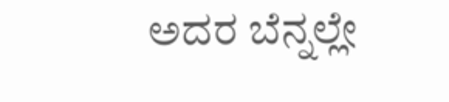ಅದರ ಬೆನ್ನಲ್ಲೇ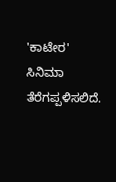'ಕಾಟೇರ' ಸಿನಿಮಾ ತೆರೆಗಪ್ಪಳಿಸಲಿದೆ.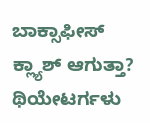ಬಾಕ್ಸಾಫೀಸ್ ಕ್ಲ್ಯಾಶ್ ಆಗುತ್ತಾ? ಥಿಯೇಟರ್ಗಳು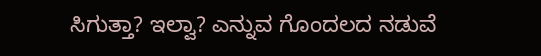ಸಿಗುತ್ತಾ? ಇಲ್ವಾ? ಎನ್ನುವ ಗೊಂದಲದ ನಡುವೆ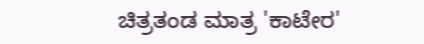ಚಿತ್ರತಂಡ ಮಾತ್ರ 'ಕಾಟೇರ'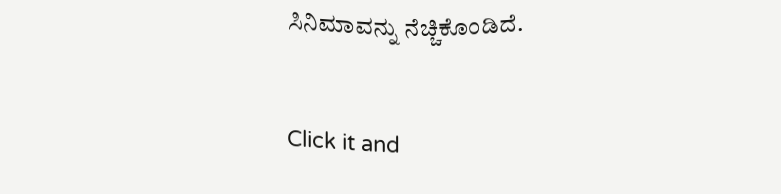ಸಿನಿಮಾವನ್ನು ನೆಚ್ಚಿಕೊಂಡಿದೆ.


Click it and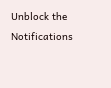Unblock the Notifications